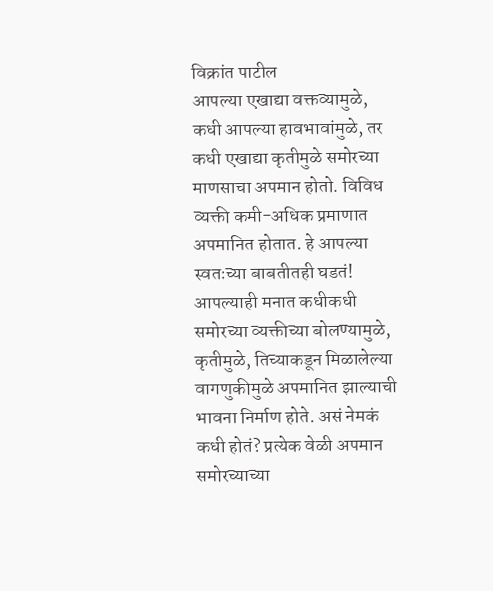विक्रांत पाटील
आपल्या एखाद्या वक्तव्यामुळे, कधी आपल्या हावभावांमुळे, तर कधी एखाद्या कृतीमुळे समोरच्या माणसाचा अपमान होतो. विविध व्यक्ती कमी-अधिक प्रमाणात अपमानित होतात. हे आपल्या स्वतःच्या बाबतीतही घडतं! आपल्याही मनात कधीकधी समोरच्या व्यक्तीच्या बोलण्यामुळे, कृतीमुळे, तिच्याकडून मिळालेल्या वागणुकीमुळे अपमानित झाल्याची भावना निर्माण होते. असं नेमकं कधी होतं? प्रत्येक वेळी अपमान समोरच्याच्या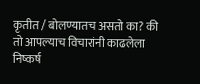कृतीत / बोलण्यातच असतो का? की तो आपल्याच विचारांनी काढलेला निष्कर्ष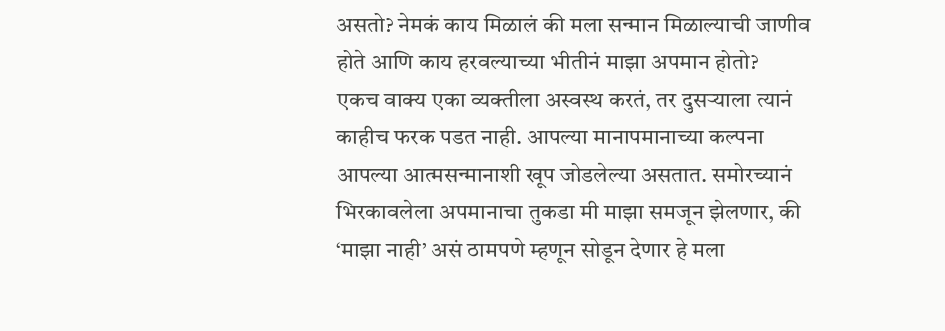असतो? नेमकं काय मिळालं की मला सन्मान मिळाल्याची जाणीव होते आणि काय हरवल्याच्या भीतीनं माझा अपमान होतो?
एकच वाक्य एका व्यक्तीला अस्वस्थ करतं, तर दुसऱ्याला त्यानं काहीच फरक पडत नाही. आपल्या मानापमानाच्या कल्पना आपल्या आत्मसन्मानाशी खूप जोडलेल्या असतात. समोरच्यानं भिरकावलेला अपमानाचा तुकडा मी माझा समजून झेलणार, की ‘माझा नाही’ असं ठामपणे म्हणून सोडून देणार हे मला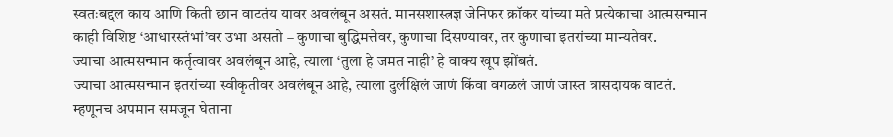स्वतःबद्दल काय आणि किती छान वाटतंय यावर अवलंबून असतं. मानसशास्त्रज्ञ जेनिफर क्रॉकर यांच्या मते प्रत्येकाचा आत्मसन्मान काही विशिष्ट ‘आधारस्तंभां’वर उभा असतो – कुणाचा बुद्धिमत्तेवर, कुणाचा दिसण्यावर, तर कुणाचा इतरांच्या मान्यतेवर.
ज्याचा आत्मसन्मान कर्तृत्वावर अवलंबून आहे, त्याला ‘तुला हे जमत नाही’ हे वाक्य खूप झोंबतं.
ज्याचा आत्मसन्मान इतरांच्या स्वीकृतीवर अवलंबून आहे, त्याला दुर्लक्षिलं जाणं किंवा वगळलं जाणं जास्त त्रासदायक वाटतं.
म्हणूनच अपमान समजून घेताना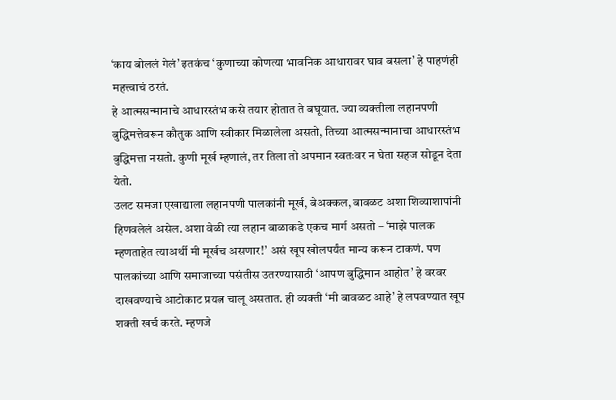‘काय बोललं गेलं’ इतकंच ‘कुणाच्या कोणत्या भावनिक आधारावर घाव बसला’ हे पाहणंही महत्त्वाचं ठरतं.
हे आत्मसन्मानाचे आधारस्तंभ कसे तयार होतात ते बघूयात. ज्या व्यक्तीला लहानपणी बुद्धिमत्तेवरून कौतुक आणि स्वीकार मिळालेला असतो, तिच्या आत्मसन्मानाचा आधारस्तंभ बुद्धिमत्ता नसतो. कुणी मूर्ख म्हणालं, तर तिला तो अपमान स्वतःवर न घेता सहज सोडून देता येतो.
उलट समजा एखाद्याला लहानपणी पालकांनी मूर्ख, बेअक्कल, बावळट अशा शिव्याशापांनी हिणवलेलं असेल. अशा वेळी त्या लहान बाळाकडे एकच मार्ग असतो – ‘माझे पालक म्हणताहेत त्याअर्थी मी मूर्खच असणार!’ असं खूप खोलपर्यंत मान्य करून टाकणं. पण पालकांच्या आणि समाजाच्या पसंतीस उतरण्यासाठी ‘आपण बुद्धिमान आहोत’ हे वरवर दाखवण्याचे आटोकाट प्रयत्न चालू असतात. ही व्यक्ती ‘मी बावळट आहे’ हे लपवण्यात खूप शक्ती खर्च करते. म्हणजे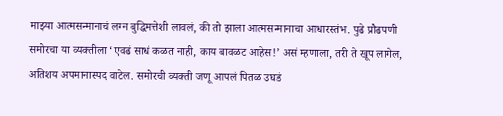माझ्या आत्मसन्मानाचं लग्न बुद्धिमत्तेशी लावलं, की तो झाला आत्मसन्मानाचा आधारस्तंभ. पुढे प्रौढपणी समोरचा या व्यक्तीला ‘एवढं साधं कळत नाही, काय बावळट आहेस!’ असं म्हणाला, तरी ते खूप लागेल, अतिशय अपमानास्पद वाटेल. समोरची व्यक्ती जणू आपलं पितळ उघडं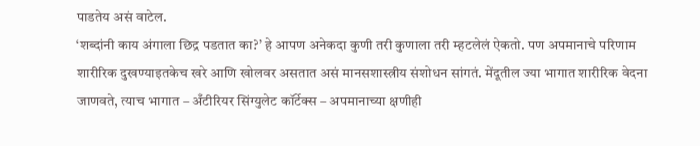पाडतेय असं वाटेल.
‘शब्दांनी काय अंगाला छिद्र पडतात का?’ हे आपण अनेकदा कुणी तरी कुणाला तरी म्हटलेलं ऐकतो. पण अपमानाचे परिणाम शारीरिक दुखण्याइतकेच खरे आणि खोलवर असतात असं मानसशास्त्रीय संशोधन सांगतं. मेंदूतील ज्या भागात शारीरिक वेदना जाणवते, त्याच भागात – अँटीरियर सिंग्युलेट कॉर्टेक्स – अपमानाच्या क्षणीही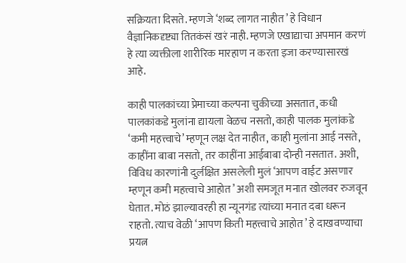सक्रियता दिसते. म्हणजे ‘शब्द लागत नाहीत’ हे विधान वैज्ञानिकदृष्ट्या तितकंसं खरं नाही. म्हणजे एखाद्याचा अपमान करणं हे त्या व्यक्तीला शारीरिक मारहाण न करता इजा करण्यासारखं आहे.

काही पालकांच्या प्रेमाच्या कल्पना चुकीच्या असतात, कधी पालकांकडे मुलांना द्यायला वेळच नसतो, काही पालक मुलांकडे ‘कमी महत्त्वाचे’ म्हणून लक्ष देत नाहीत, काही मुलांना आई नसते, काहींना बाबा नसतो, तर काहींना आईबाबा दोन्ही नसतात. अशी, विविध कारणांनी दुर्लक्षित असलेली मुलं ‘आपण वाईट असणार म्हणून कमी महत्त्वाचे आहोत’ अशी समजूत मनात खोलवर रुजवून घेतात. मोठं झाल्यावरही हा न्यूनगंड त्यांच्या मनात दबा धरून राहतो. त्याच वेळी ‘आपण किती महत्त्वाचे आहोत’ हे दाखवण्याचा प्रयत्न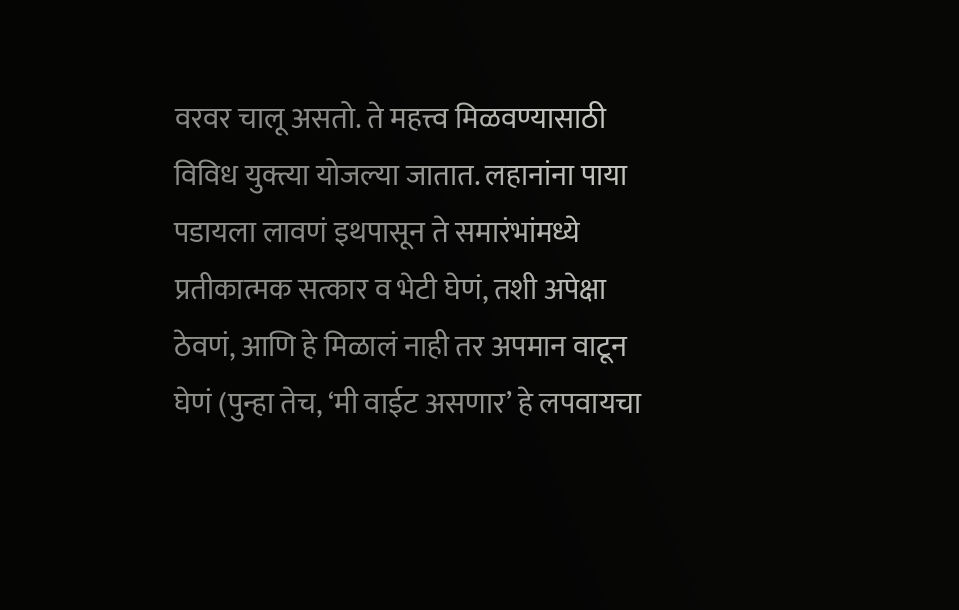वरवर चालू असतो. ते महत्त्व मिळवण्यासाठी विविध युक्त्या योजल्या जातात. लहानांना पाया पडायला लावणं इथपासून ते समारंभांमध्ये प्रतीकात्मक सत्कार व भेटी घेणं, तशी अपेक्षा ठेवणं, आणि हे मिळालं नाही तर अपमान वाटून घेणं (पुन्हा तेच, ‘मी वाईट असणार’ हे लपवायचा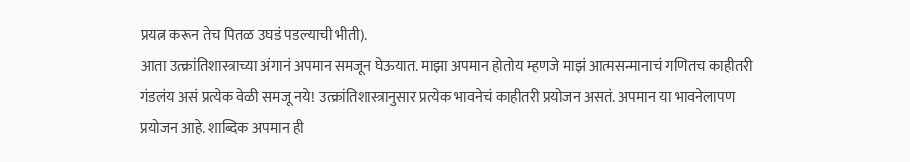प्रयत्न करून तेच पितळ उघडं पडल्याची भीती).
आता उत्क्रांतिशास्त्राच्या अंगानं अपमान समजून घेऊयात. माझा अपमान होतोय म्हणजे माझं आत्मसन्मानाचं गणितच काहीतरी गंडलंय असं प्रत्येक वेळी समजू नये! उत्क्रांतिशास्त्रानुसार प्रत्येक भावनेचं काहीतरी प्रयोजन असतं. अपमान या भावनेलापण प्रयोजन आहे. शाब्दिक अपमान ही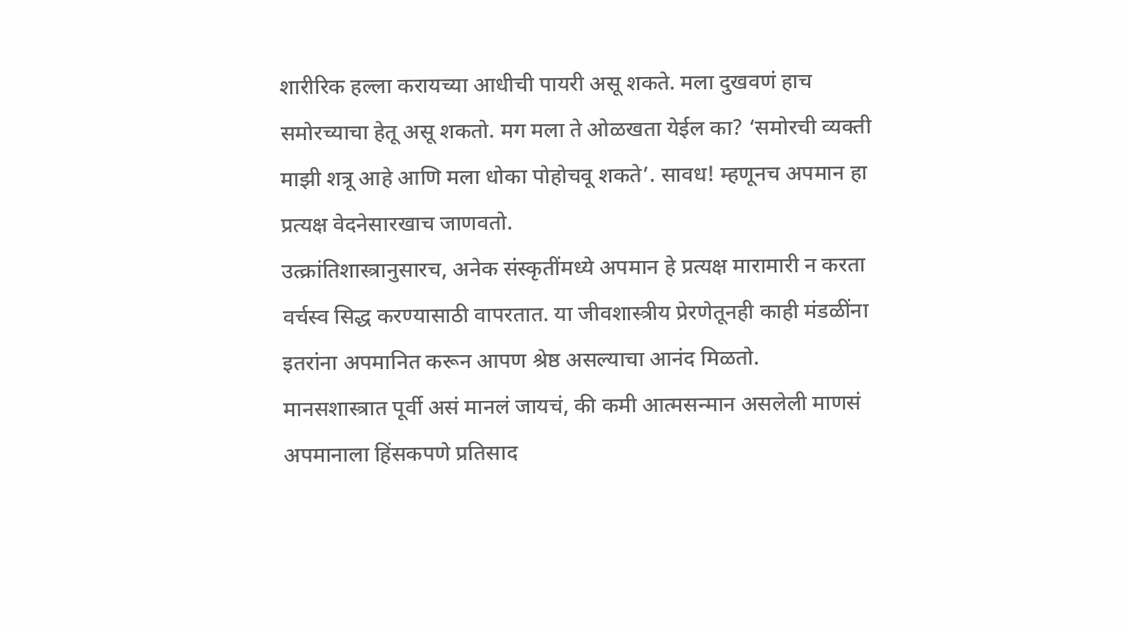शारीरिक हल्ला करायच्या आधीची पायरी असू शकते. मला दुखवणं हाच समोरच्याचा हेतू असू शकतो. मग मला ते ओळखता येईल का? ‘समोरची व्यक्ती माझी शत्रू आहे आणि मला धोका पोहोचवू शकते’. सावध! म्हणूनच अपमान हा प्रत्यक्ष वेदनेसारखाच जाणवतो.
उत्क्रांतिशास्त्रानुसारच, अनेक संस्कृतींमध्ये अपमान हे प्रत्यक्ष मारामारी न करता वर्चस्व सिद्ध करण्यासाठी वापरतात. या जीवशास्त्रीय प्रेरणेतूनही काही मंडळींना इतरांना अपमानित करून आपण श्रेष्ठ असल्याचा आनंद मिळतो.
मानसशास्त्रात पूर्वी असं मानलं जायचं, की कमी आत्मसन्मान असलेली माणसं अपमानाला हिंसकपणे प्रतिसाद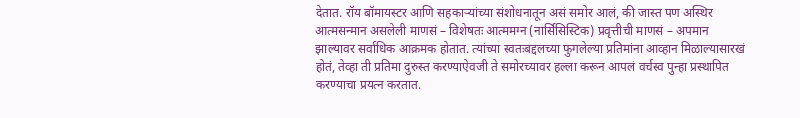देतात. रॉय बॉमायस्टर आणि सहकाऱ्यांच्या संशोधनातून असं समोर आलं, की जास्त पण अस्थिर आत्मसन्मान असलेली माणसं – विशेषतः आत्ममग्न (नार्सिसिस्टिक) प्रवृत्तीची माणसं – अपमान झाल्यावर सर्वाधिक आक्रमक होतात. त्यांच्या स्वतःबद्दलच्या फुगलेल्या प्रतिमांना आव्हान मिळाल्यासारखं होतं, तेव्हा ती प्रतिमा दुरुस्त करण्याऐवजी ते समोरच्यावर हल्ला करून आपलं वर्चस्व पुन्हा प्रस्थापित करण्याचा प्रयत्न करतात.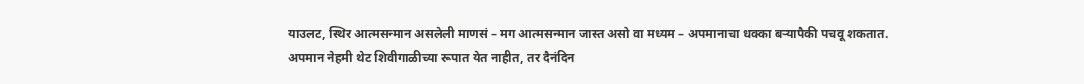याउलट, स्थिर आत्मसन्मान असलेली माणसं – मग आत्मसन्मान जास्त असो वा मध्यम – अपमानाचा धक्का बऱ्यापैकी पचवू शकतात.
अपमान नेहमी थेट शिवीगाळीच्या रूपात येत नाहीत, तर दैनंदिन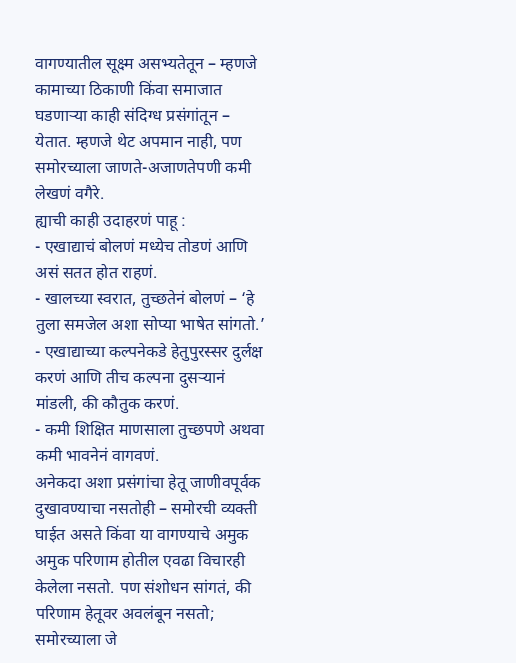वागण्यातील सूक्ष्म असभ्यतेतून – म्हणजे कामाच्या ठिकाणी किंवा समाजात घडणाऱ्या काही संदिग्ध प्रसंगांतून – येतात. म्हणजे थेट अपमान नाही, पण समोरच्याला जाणते-अजाणतेपणी कमी लेखणं वगैरे.
ह्याची काही उदाहरणं पाहू :
- एखाद्याचं बोलणं मध्येच तोडणं आणि असं सतत होत राहणं.
- खालच्या स्वरात, तुच्छतेनं बोलणं – ‘हे तुला समजेल अशा सोप्या भाषेत सांगतो.’
- एखाद्याच्या कल्पनेकडे हेतुपुरस्सर दुर्लक्ष करणं आणि तीच कल्पना दुसऱ्यानं मांडली, की कौतुक करणं.
- कमी शिक्षित माणसाला तुच्छपणे अथवा कमी भावनेनं वागवणं.
अनेकदा अशा प्रसंगांचा हेतू जाणीवपूर्वक दुखावण्याचा नसतोही – समोरची व्यक्ती घाईत असते किंवा या वागण्याचे अमुक अमुक परिणाम होतील एवढा विचारही केलेला नसतो. पण संशोधन सांगतं, की परिणाम हेतूवर अवलंबून नसतो; समोरच्याला जे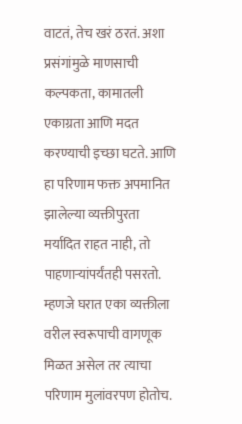वाटतं, तेच खरं ठरतं. अशा प्रसंगांमुळे माणसाची कल्पकता, कामातली एकाग्रता आणि मदत करण्याची इच्छा घटते. आणि हा परिणाम फक्त अपमानित झालेल्या व्यक्तीपुरता मर्यादित राहत नाही, तो पाहणाऱ्यांपर्यंतही पसरतो. म्हणजे घरात एका व्यक्तीला वरील स्वरूपाची वागणूक मिळत असेल तर त्याचा परिणाम मुलांवरपण होतोच.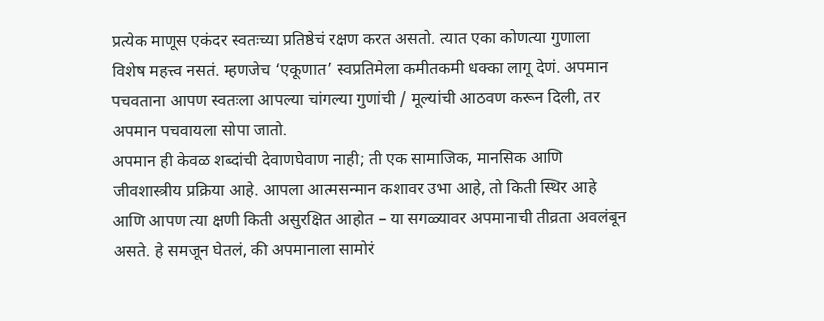प्रत्येक माणूस एकंदर स्वतःच्या प्रतिष्ठेचं रक्षण करत असतो. त्यात एका कोणत्या गुणाला विशेष महत्त्व नसतं. म्हणजेच ‘एकूणात’ स्वप्रतिमेला कमीतकमी धक्का लागू देणं. अपमान पचवताना आपण स्वतःला आपल्या चांगल्या गुणांची / मूल्यांची आठवण करून दिली, तर अपमान पचवायला सोपा जातो.
अपमान ही केवळ शब्दांची देवाणघेवाण नाही; ती एक सामाजिक, मानसिक आणि जीवशास्त्रीय प्रक्रिया आहे. आपला आत्मसन्मान कशावर उभा आहे, तो किती स्थिर आहे आणि आपण त्या क्षणी किती असुरक्षित आहोत – या सगळ्यावर अपमानाची तीव्रता अवलंबून असते. हे समजून घेतलं, की अपमानाला सामोरं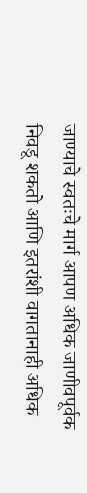जाण्याचे स्वतःचे मार्ग आपण अधिक जाणीवपूर्वक निवडू शकतो आणि इतरांशी वागतानाही अधिक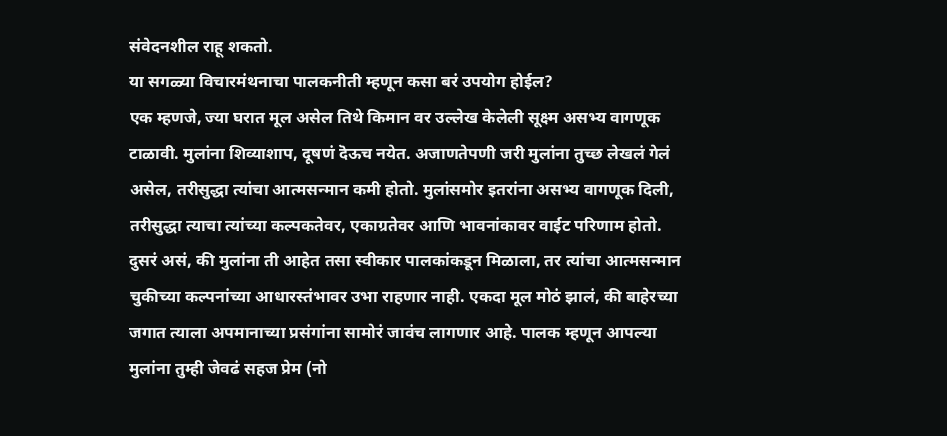संवेदनशील राहू शकतो.
या सगळ्या विचारमंथनाचा पालकनीती म्हणून कसा बरं उपयोग होईल?
एक म्हणजे, ज्या घरात मूल असेल तिथे किमान वर उल्लेख केलेली सूक्ष्म असभ्य वागणूक टाळावी. मुलांना शिव्याशाप, दूषणं दॆऊच नयेत. अजाणतेपणी जरी मुलांना तुच्छ लेखलं गेलं असेल, तरीसुद्धा त्यांचा आत्मसन्मान कमी होतो. मुलांसमोर इतरांना असभ्य वागणूक दिली, तरीसुद्धा त्याचा त्यांच्या कल्पकतेवर, एकाग्रतेवर आणि भावनांकावर वाईट परिणाम होतो. दुसरं असं, की मुलांना ती आहेत तसा स्वीकार पालकांकडून मिळाला, तर त्यांचा आत्मसन्मान चुकीच्या कल्पनांच्या आधारस्तंभावर उभा राहणार नाही. एकदा मूल मोठं झालं, की बाहेरच्या जगात त्याला अपमानाच्या प्रसंगांना सामोरं जावंच लागणार आहे. पालक म्हणून आपल्या मुलांना तुम्ही जेवढं सहज प्रेम (नो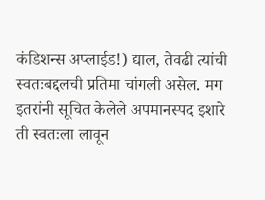कंडिशन्स अप्लाईड!) द्याल, तेवढी त्यांची स्वतःबद्दलची प्रतिमा चांगली असेल. मग इतरांनी सूचित केलेले अपमानस्पद इशारे ती स्वतःला लावून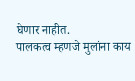घेणार नाहीत.
पालकत्व म्हणजे मुलांना काय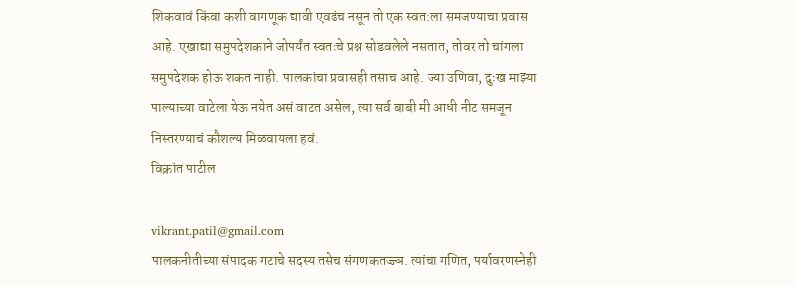शिकवावं किंवा कशी वागणूक द्यावी एवढंच नसून तो एक स्वत:ला समजण्याचा प्रवास आहे. एखाद्या समुपदेशकाने जोपर्यंत स्वतःचे प्रश्न सोडवलेले नसतात, तोवर तो चांगला समुपदेशक होऊ शकत नाही. पालकांचा प्रवासही तसाच आहे. ज्या उणिवा, दुःख माझ्या पाल्याच्या वाटेला येऊ नयेत असं वाटत असेल, त्या सर्व बाबी मी आधी नीट समजून निस्तरण्याचं कौशल्य मिळवायला हवं.
विक्रांत पाटील

vikrant.patil@gmail.com
पालकनीतीच्या संपादक गटाचे सदस्य तसेच संगणकतज्ज्ञ. त्यांचा गणित, पर्यावरणस्नेही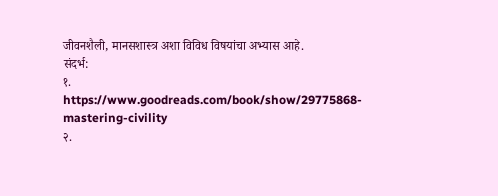जीवनशैली, मानसशास्त्र अशा विविध विषयांचा अभ्यास आहे.
संदर्भ:
१. https://www.goodreads.com/book/show/29775868-mastering-civility
२.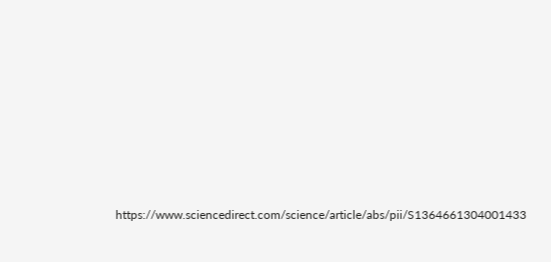https://www.sciencedirect.com/science/article/abs/pii/S1364661304001433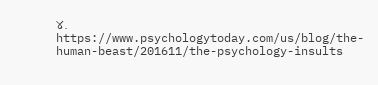४. https://www.psychologytoday.com/us/blog/the-human-beast/201611/the-psychology-insults